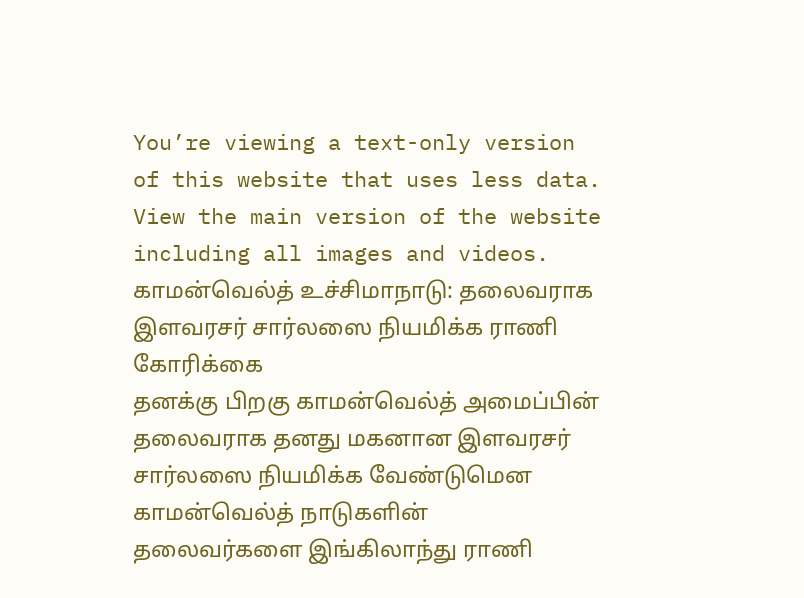You’re viewing a text-only version of this website that uses less data. View the main version of the website including all images and videos.
காமன்வெல்த் உச்சிமாநாடு: தலைவராக இளவரசர் சார்லஸை நியமிக்க ராணி கோரிக்கை
தனக்கு பிறகு காமன்வெல்த் அமைப்பின் தலைவராக தனது மகனான இளவரசர் சார்லஸை நியமிக்க வேண்டுமென காமன்வெல்த் நாடுகளின் தலைவர்களை இங்கிலாந்து ராணி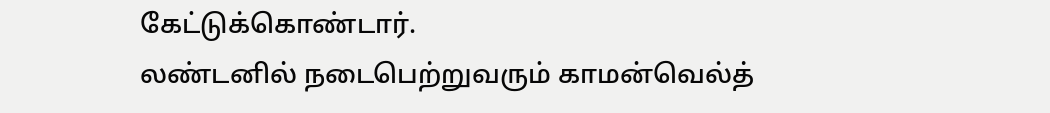கேட்டுக்கொண்டார்.
லண்டனில் நடைபெற்றுவரும் காமன்வெல்த்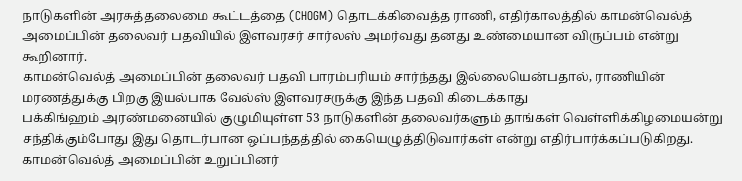நாடுகளின் அரசுத்தலைமை கூட்டத்தை (CHOGM) தொடக்கிவைத்த ராணி, எதிர்காலத்தில் காமன்வெல்த் அமைப்பின் தலைவர் பதவியில் இளவரசர் சார்லஸ் அமர்வது தனது உண்மையான விருப்பம் என்று கூறினார்.
காமன்வெல்த் அமைப்பின் தலைவர் பதவி பாரம்பரியம் சார்ந்தது இல்லையென்பதால், ராணியின் மரணத்துக்கு பிறகு இயல்பாக வேல்ஸ் இளவரசருக்கு இந்த பதவி கிடைக்காது
பக்கிங்ஹம் அரண்மனையில் குழுமியுள்ள 53 நாடுகளின் தலைவர்களும் தாங்கள் வெள்ளிக்கிழமையன்று சந்திக்கும்போது இது தொடர்பான ஒப்பந்தத்தில் கையெழுத்திடுவார்கள் என்று எதிர்பார்க்கப்படுகிறது.
காமன்வெல்த் அமைப்பின் உறுப்பினர்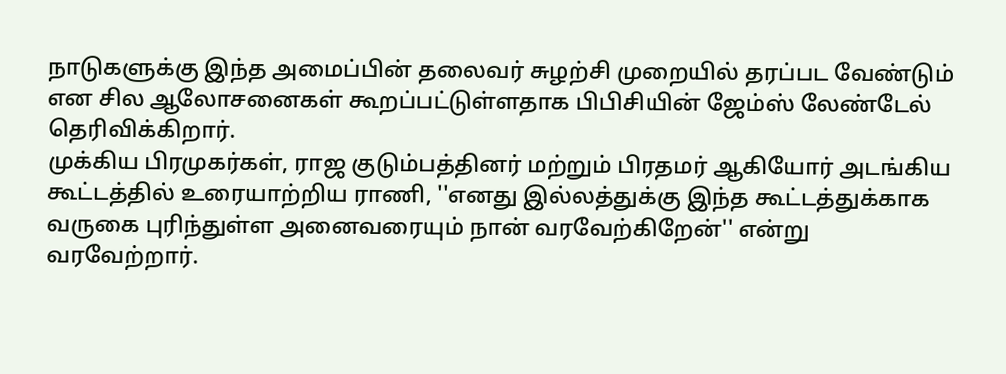நாடுகளுக்கு இந்த அமைப்பின் தலைவர் சுழற்சி முறையில் தரப்பட வேண்டும் என சில ஆலோசனைகள் கூறப்பட்டுள்ளதாக பிபிசியின் ஜேம்ஸ் லேண்டேல் தெரிவிக்கிறார்.
முக்கிய பிரமுகர்கள், ராஜ குடும்பத்தினர் மற்றும் பிரதமர் ஆகியோர் அடங்கிய கூட்டத்தில் உரையாற்றிய ராணி, ''எனது இல்லத்துக்கு இந்த கூட்டத்துக்காக வருகை புரிந்துள்ள அனைவரையும் நான் வரவேற்கிறேன்'' என்று வரவேற்றார்.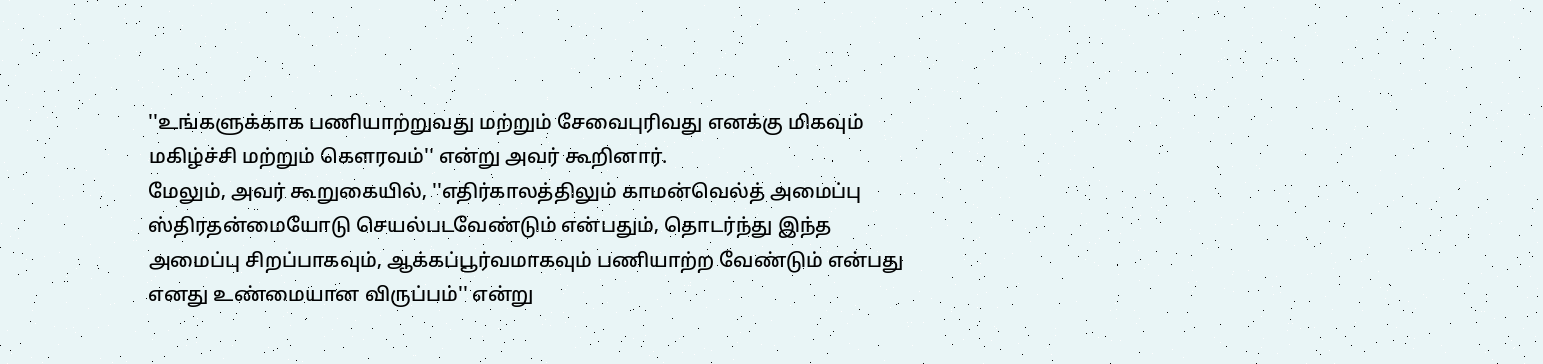''உங்களுக்காக பணியாற்றுவது மற்றும் சேவைபுரிவது எனக்கு மிகவும் மகிழ்ச்சி மற்றும் கெளரவம்'' என்று அவர் கூறினார்.
மேலும், அவர் கூறுகையில், ''எதிர்காலத்திலும் காமன்வெல்த் அமைப்பு ஸ்திரதன்மையோடு செயல்படவேண்டும் என்பதும், தொடர்ந்து இந்த அமைப்பு சிறப்பாகவும், ஆக்கப்பூர்வமாகவும் பணியாற்ற வேண்டும் என்பது எனது உண்மையான விருப்பம்'' என்று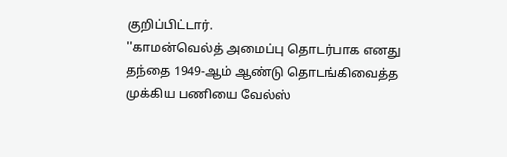குறிப்பிட்டார்.
''காமன்வெல்த் அமைப்பு தொடர்பாக எனது தந்தை 1949-ஆம் ஆண்டு தொடங்கிவைத்த முக்கிய பணியை வேல்ஸ்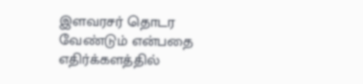இளவரசர் தொடர வேண்டும் என்பதை எதிர்க்களத்தில்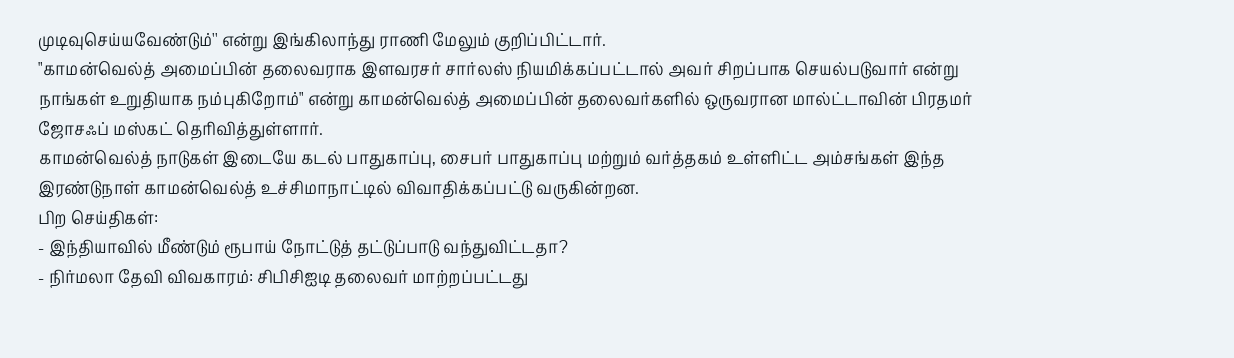முடிவுசெய்யவேண்டும்'' என்று இங்கிலாந்து ராணி மேலும் குறிப்பிட்டார்.
"காமன்வெல்த் அமைப்பின் தலைவராக இளவரசர் சார்லஸ் நியமிக்கப்பட்டால் அவர் சிறப்பாக செயல்படுவார் என்று நாங்கள் உறுதியாக நம்புகிறோம்" என்று காமன்வெல்த் அமைப்பின் தலைவர்களில் ஒருவரான மால்ட்டாவின் பிரதமர் ஜோசஃப் மஸ்கட் தெரிவித்துள்ளார்.
காமன்வெல்த் நாடுகள் இடையே கடல் பாதுகாப்பு, சைபர் பாதுகாப்பு மற்றும் வர்த்தகம் உள்ளிட்ட அம்சங்கள் இந்த இரண்டுநாள் காமன்வெல்த் உச்சிமாநாட்டில் விவாதிக்கப்பட்டு வருகின்றன.
பிற செய்திகள்:
- இந்தியாவில் மீண்டும் ரூபாய் நோட்டுத் தட்டுப்பாடு வந்துவிட்டதா?
- நிர்மலா தேவி விவகாரம்: சிபிசிஐடி தலைவர் மாற்றப்பட்டது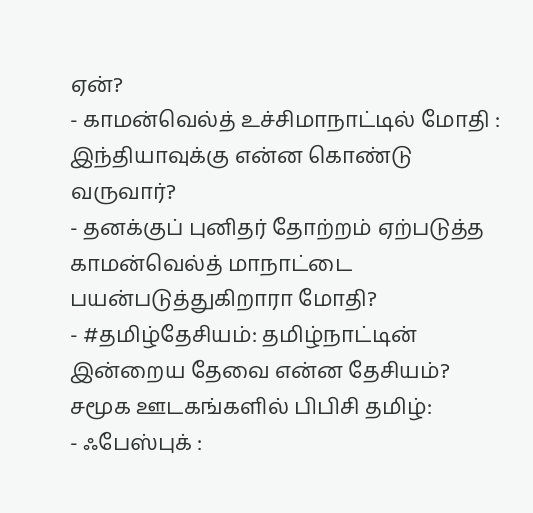ஏன்?
- காமன்வெல்த் உச்சிமாநாட்டில் மோதி : இந்தியாவுக்கு என்ன கொண்டு வருவார்?
- தனக்குப் புனிதர் தோற்றம் ஏற்படுத்த காமன்வெல்த் மாநாட்டை பயன்படுத்துகிறாரா மோதி?
- #தமிழ்தேசியம்: தமிழ்நாட்டின் இன்றைய தேவை என்ன தேசியம்?
சமூக ஊடகங்களில் பிபிசி தமிழ்:
- ஃபேஸ்புக் :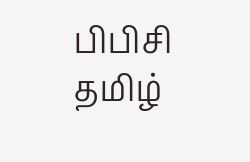பிபிசி தமிழ்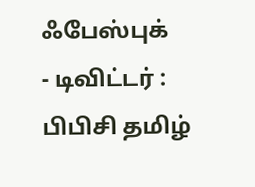ஃபேஸ்புக்
- டிவிட்டர் : பிபிசி தமிழ்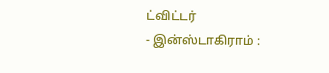ட்விட்டர்
- இன்ஸ்டாகிராம் :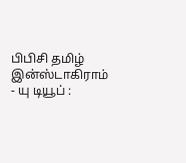பிபிசி தமிழ் இன்ஸ்டாகிராம்
- யு டியூப் :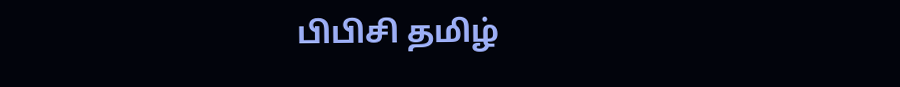பிபிசி தமிழ்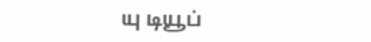யு டியூப்